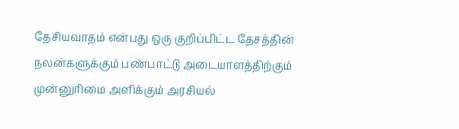தேசியவாதம் என்பது ஒரு குறிப்பிட்ட தேசத்தின் நலன்களுக்கும் பண்பாட்டு அடையாளத்திற்கும் முன்னுரிமை அளிக்கும் அரசியல்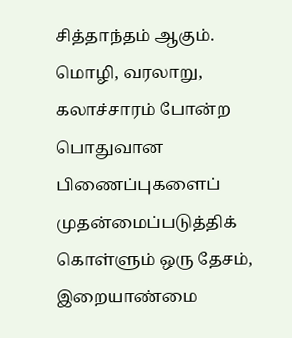சித்தாந்தம் ஆகும். மொழி, வரலாறு, கலாச்சாரம் போன்ற பொதுவான பிணைப்புகளைப் முதன்மைப்படுத்திக் கொள்ளும் ஒரு தேசம், இறையாண்மை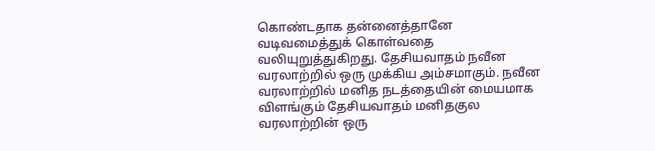கொண்டதாக தன்னைத்தானே வடிவமைத்துக் கொள்வதை வலியுறுத்துகிறது. தேசியவாதம் நவீன வரலாற்றில் ஒரு முக்கிய அம்சமாகும். நவீன வரலாற்றில் மனித நடத்தையின் மையமாக விளங்கும் தேசியவாதம் மனிதகுல வரலாற்றின் ஒரு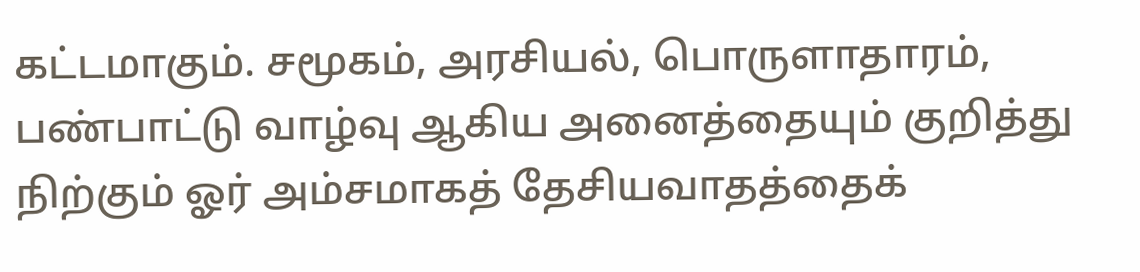கட்டமாகும். சமூகம், அரசியல், பொருளாதாரம், பண்பாட்டு வாழ்வு ஆகிய அனைத்தையும் குறித்து நிற்கும் ஓர் அம்சமாகத் தேசியவாதத்தைக்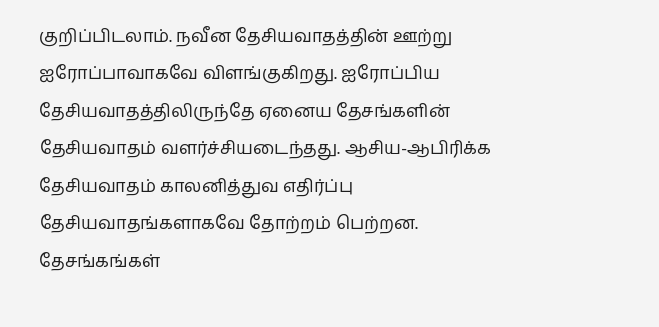குறிப்பிடலாம். நவீன தேசியவாதத்தின் ஊற்று ஐரோப்பாவாகவே விளங்குகிறது. ஐரோப்பிய தேசியவாதத்திலிருந்தே ஏனைய தேசங்களின் தேசியவாதம் வளர்ச்சியடைந்தது. ஆசிய-ஆபிரிக்க தேசியவாதம் காலனித்துவ எதிர்ப்பு தேசியவாதங்களாகவே தோற்றம் பெற்றன. தேசங்கங்கள்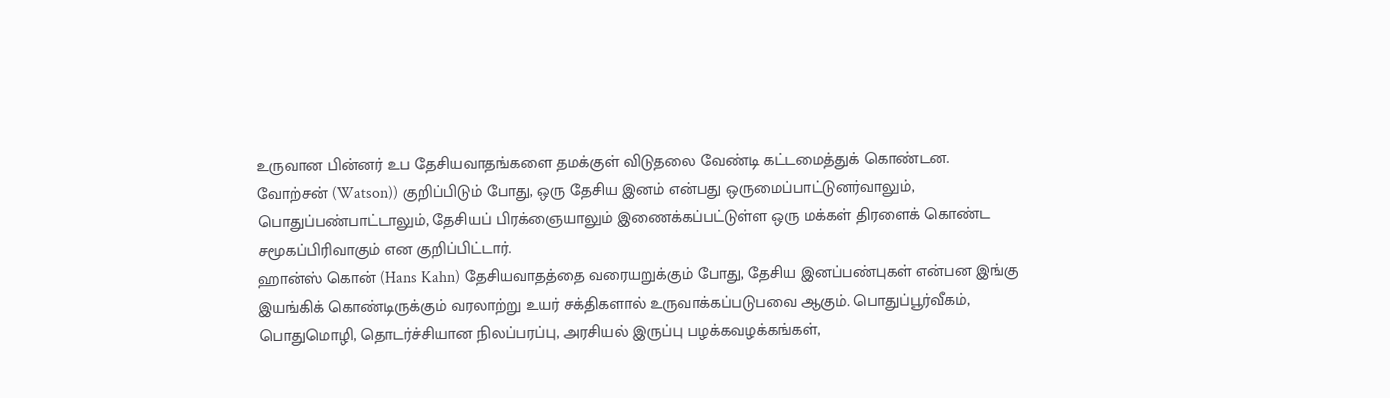உருவான பின்னர் உப தேசியவாதங்களை தமக்குள் விடுதலை வேண்டி கட்டமைத்துக் கொண்டன.
வோற்சன் (Watson)) குறிப்பிடும் போது, ஒரு தேசிய இனம் என்பது ஒருமைப்பாட்டுனர்வாலும், பொதுப்பண்பாட்டாலும், தேசியப் பிரக்ஞையாலும் இணைக்கப்பட்டுள்ள ஒரு மக்கள் திரளைக் கொண்ட சமூகப்பிரிவாகும் என குறிப்பிட்டார்.
ஹான்ஸ் கொன் (Hans Kahn) தேசியவாதத்தை வரையறுக்கும் போது, தேசிய இனப்பண்புகள் என்பன இங்கு இயங்கிக் கொண்டிருக்கும் வரலாற்று உயர் சக்திகளால் உருவாக்கப்படுபவை ஆகும். பொதுப்பூர்வீகம், பொதுமொழி, தொடர்ச்சியான நிலப்பரப்பு, அரசியல் இருப்பு பழக்கவழக்கங்கள்,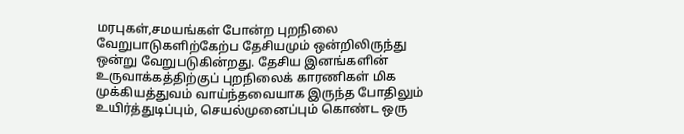மரபுகள்,சமயங்கள் போன்ற புறநிலை வேறுபாடுகளிற்கேற்ப தேசியமும் ஒன்றிலிருந்து ஒன்று வேறுபடுகின்றது. தேசிய இனங்களின் உருவாக்கத்திற்குப் புறநிலைக் காரணிகள் மிக முக்கியத்துவம் வாய்ந்தவையாக இருந்த போதிலும் உயிர்த்துடிப்பும், செயல்முனைப்பும் கொண்ட ஒரு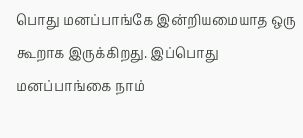பொது மனப்பாங்கே இன்றியமையாத ஒரு கூறாக இருக்கிறது. இப்பொது மனப்பாங்கை நாம்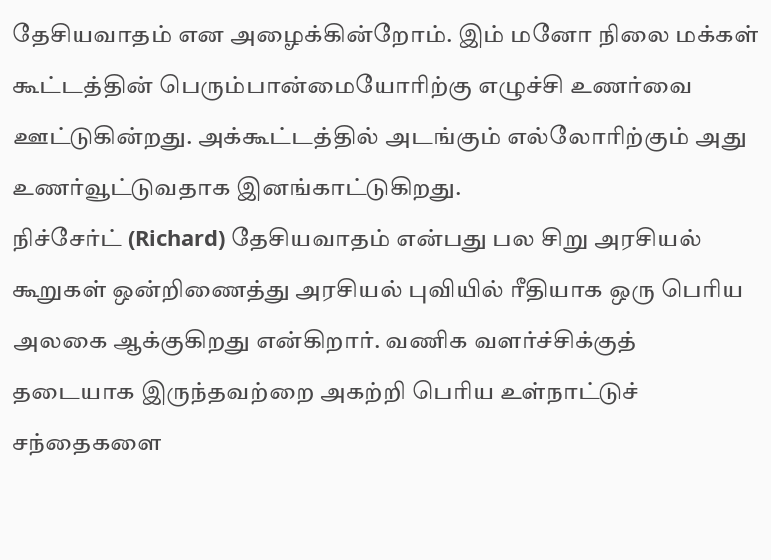தேசியவாதம் என அழைக்கின்றோம். இம் மனோ நிலை மக்கள் கூட்டத்தின் பெரும்பான்மையோரிற்கு எழுச்சி உணர்வை ஊட்டுகின்றது. அக்கூட்டத்தில் அடங்கும் எல்லோரிற்கும் அது உணர்வூட்டுவதாக இனங்காட்டுகிறது.
நிச்சேர்ட் (Richard) தேசியவாதம் என்பது பல சிறு அரசியல் கூறுகள் ஒன்றிணைத்து அரசியல் புவியில் ரீதியாக ஒரு பெரிய அலகை ஆக்குகிறது என்கிறார். வணிக வளர்ச்சிக்குத் தடையாக இருந்தவற்றை அகற்றி பெரிய உள்நாட்டுச் சந்தைகளை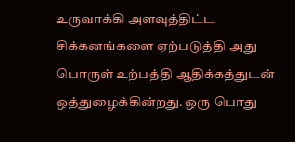உருவாக்கி அளவுத்திட்ட சிக்கனங்களை ஏற்படுத்தி அது பொருள் உற்பத்தி ஆதிக்கத்துடன் ஒத்துழைக்கின்றது. ஒரு பொது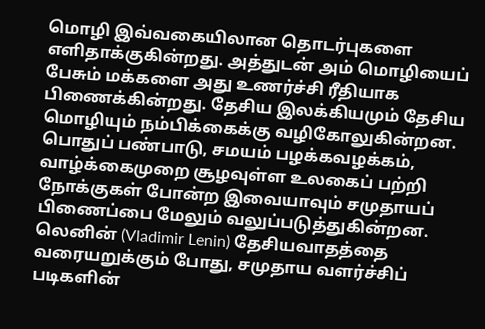மொழி இவ்வகையிலான தொடர்புகளை எளிதாக்குகின்றது. அத்துடன் அம் மொழியைப் பேசும் மக்களை அது உணர்ச்சி ரீதியாக பிணைக்கின்றது. தேசிய இலக்கியமும் தேசிய மொழியும் நம்பிக்கைக்கு வழிகோலுகின்றன. பொதுப் பண்பாடு, சமயம் பழக்கவழக்கம், வாழ்க்கைமுறை சூழவுள்ள உலகைப் பற்றி நோக்குகள் போன்ற இவையாவும் சமுதாயப் பிணைப்பை மேலும் வலுப்படுத்துகின்றன.
லெனின் (Vladimir Lenin) தேசியவாதத்தை வரையறுக்கும் போது, சமுதாய வளர்ச்சிப் படிகளின்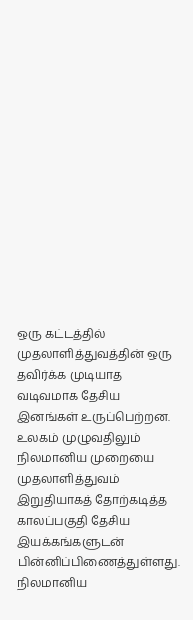ஒரு கட்டத்தில் முதலாளித்துவத்தின் ஒரு தவிர்க்க முடியாத வடிவமாக தேசிய இனங்கள் உருப்பெற்றன. உலகம் முழுவதிலும் நிலமானிய முறையை முதலாளித்துவம் இறுதியாகத் தோற்கடித்த காலப்பகுதி தேசிய இயக்கங்களுடன் பின்னிப்பிணைத்துள்ளது. நிலமானிய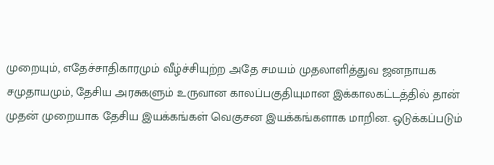முறையும், எதேச்சாதிகாரமும் வீழ்ச்சியுற்ற அதே சமயம் முதலாளித்துவ ஜனநாயக சமுதாயமும், தேசிய அரசுகளும் உருவான காலப்பகுதியுமான இக்காலகட்டத்தில் தான் முதன் முறையாக தேசிய இயக்கங்கள் வெகுசன இயக்கங்களாக மாறின. ஒடுக்கப்படும்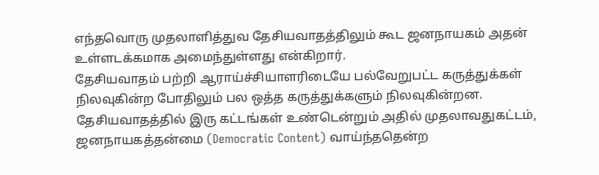எந்தவொரு முதலாளித்துவ தேசியவாதத்திலும் கூட ஜனநாயகம் அதன் உள்ளடக்கமாக அமைந்துள்ளது என்கிறார்.
தேசியவாதம் பற்றி ஆராய்ச்சியாளரிடையே பல்வேறுபட்ட கருத்துக்கள் நிலவுகின்ற போதிலும் பல ஒத்த கருத்துக்களும் நிலவுகின்றன. தேசியவாதத்தில் இரு கட்டங்கள் உண்டென்றும் அதில் முதலாவதுகட்டம், ஜனநாயகத்தன்மை (Democratic Content) வாய்ந்ததென்ற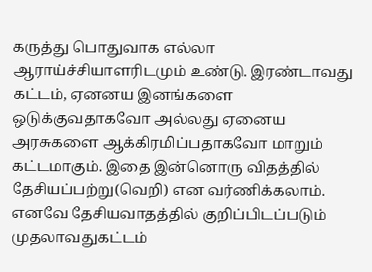கருத்து பொதுவாக எல்லா ஆராய்ச்சியாளரிடமும் உண்டு. இரண்டாவது கட்டம், ஏனனய இனங்களை ஒடுக்குவதாகவோ அல்லது ஏனைய அரசுகளை ஆக்கிரமிப்பதாகவோ மாறும் கட்டமாகும். இதை இன்னொரு விதத்தில் தேசியப்பற்று(வெறி) என வர்ணிக்கலாம். எனவே தேசியவாதத்தில் குறிப்பிடப்படும் முதலாவதுகட்டம்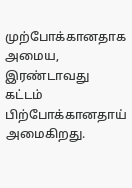முற்போக்கானதாக அமைய, இரண்டாவது கட்டம் பிற்போக்கானதாய் அமைகிறது.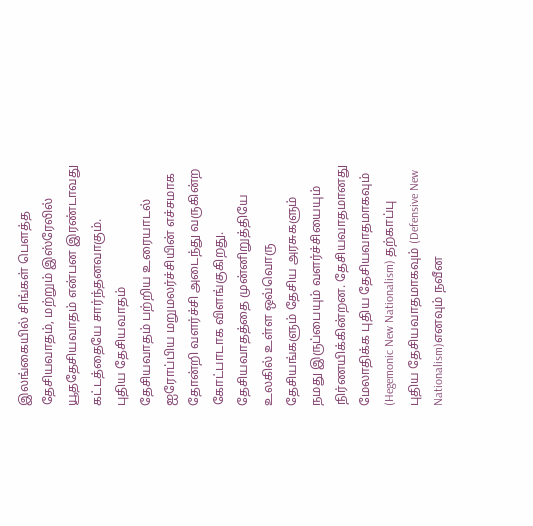இலங்கையில் சிங்கள் பௌத்த தேசியவாதம், மற்றும் இஸ்ரேலில் யூததேசியவாதம் என்பன இரண்டாவது கட்டத்தையே சார்ந்தனவாகும்.
புதிய தேசியவாதம்
தேசியவாதம் பற்றிய உரையாடல் ஐரோப்பிய மறுமலர்ச்சியின் எச்சமாக தோன்றி வளர்ச்சி அடைந்து வருகின்ற கோட்பாடாக விளங்குகிறது. தேசியவாதத்தை முன்னிறுத்தியே உலகில் உள்ள ஒவ்வொரு தேசியங்களும் தேசிய அரசுகளும் நமது இருப்பையும் வளர்ச்சியையும் நிர்ணயிக்கின்றன. தேசியவாதமானது மேலாதிக்க புதிய தேசியவாதமாகவும் (Hegemonic New Nationalism) தற்காப்பு புதிய தேசியவாதமாகவும் (Defensive New Nationalism)எனவும் நவீன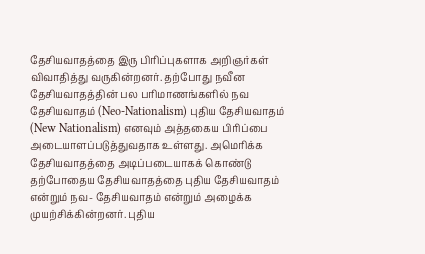தேசியவாதத்தை இரு பிரிப்புகளாக அறிஞர்கள் விவாதித்து வருகின்றனர். தற்போது நவீன தேசியவாதத்தின் பல பரிமாணங்களில் நவ தேசியவாதம் (Neo-Nationalism) புதிய தேசியவாதம் (New Nationalism) எனவும் அத்தகைய பிரிப்பை அடையாளப்படுத்துவதாக உள்ளது. அமெரிக்க தேசியவாதத்தை அடிப்படையாகக் கொண்டு தற்போதைய தேசியவாதத்தை புதிய தேசியவாதம் என்றும் நவ- தேசியவாதம் என்றும் அழைக்க முயற்சிக்கின்றனர். புதிய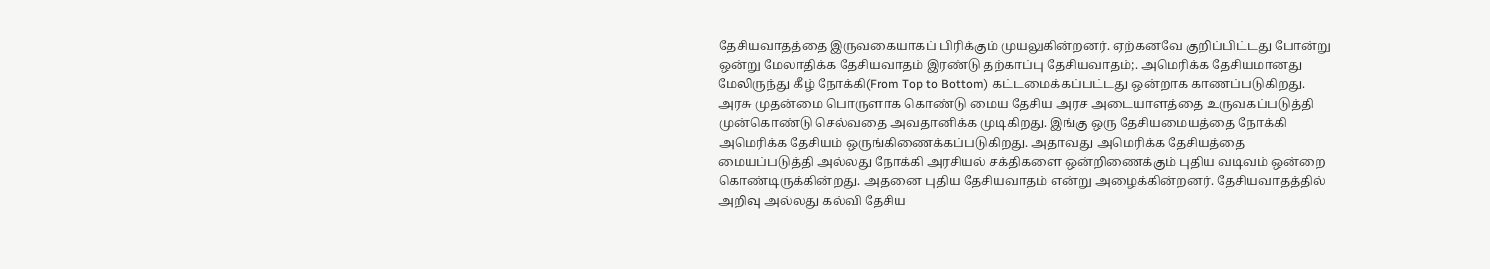தேசியவாதத்தை இருவகையாகப் பிரிக்கும் முயலுகின்றனர். ஏற்கனவே குறிப்பிட்டது போன்று ஒன்று மேலாதிக்க தேசியவாதம் இரண்டு தற்காப்பு தேசியவாதம்;. அமெரிக்க தேசியமானது மேலிருந்து கீழ் நோக்கி(From Top to Bottom) கட்டமைக்கப்பட்டது ஒன்றாக காணப்படுகிறது. அரசு முதன்மை பொருளாக கொண்டு மைய தேசிய அரச அடையாளத்தை உருவகப்படுத்தி முன்கொண்டு செல்வதை அவதானிக்க முடிகிறது. இங்கு ஒரு தேசியமையத்தை நோக்கி அமெரிக்க தேசியம் ஒருங்கிணைக்கப்படுகிறது. அதாவது அமெரிக்க தேசியத்தை மையப்படுத்தி அல்லது நோக்கி அரசியல் சக்திகளை ஒன்றிணைக்கும் புதிய வடிவம் ஒன்றை கொண்டிருக்கின்றது. அதனை புதிய தேசியவாதம் என்று அழைக்கின்றனர். தேசியவாதத்தில் அறிவு அல்லது கல்வி தேசிய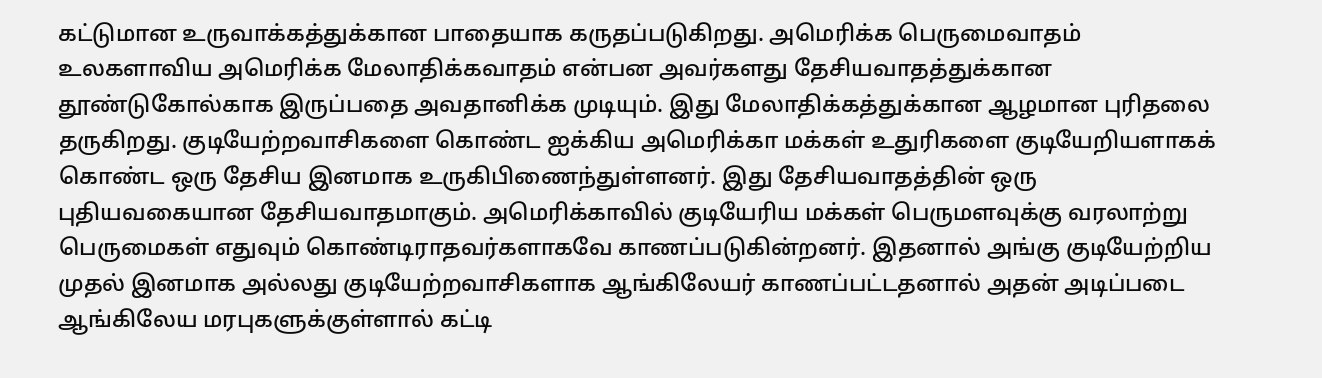கட்டுமான உருவாக்கத்துக்கான பாதையாக கருதப்படுகிறது. அமெரிக்க பெருமைவாதம் உலகளாவிய அமெரிக்க மேலாதிக்கவாதம் என்பன அவர்களது தேசியவாதத்துக்கான தூண்டுகோல்காக இருப்பதை அவதானிக்க முடியும். இது மேலாதிக்கத்துக்கான ஆழமான புரிதலை தருகிறது. குடியேற்றவாசிகளை கொண்ட ஐக்கிய அமெரிக்கா மக்கள் உதுரிகளை குடியேறியளாகக் கொண்ட ஒரு தேசிய இனமாக உருகிபிணைந்துள்ளனர். இது தேசியவாதத்தின் ஒரு புதியவகையான தேசியவாதமாகும். அமெரிக்காவில் குடியேரிய மக்கள் பெருமளவுக்கு வரலாற்று பெருமைகள் எதுவும் கொண்டிராதவர்களாகவே காணப்படுகின்றனர். இதனால் அங்கு குடியேற்றிய முதல் இனமாக அல்லது குடியேற்றவாசிகளாக ஆங்கிலேயர் காணப்பட்டதனால் அதன் அடிப்படை ஆங்கிலேய மரபுகளுக்குள்ளால் கட்டி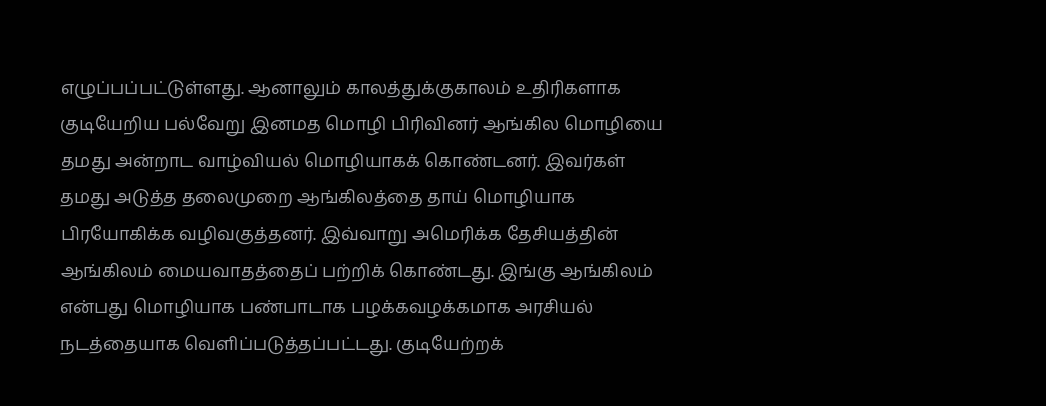எழுப்பப்பட்டுள்ளது. ஆனாலும் காலத்துக்குகாலம் உதிரிகளாக குடியேறிய பல்வேறு இனமத மொழி பிரிவினர் ஆங்கில மொழியை தமது அன்றாட வாழ்வியல் மொழியாகக் கொண்டனர். இவர்கள் தமது அடுத்த தலைமுறை ஆங்கிலத்தை தாய் மொழியாக பிரயோகிக்க வழிவகுத்தனர். இவ்வாறு அமெரிக்க தேசியத்தின் ஆங்கிலம் மையவாதத்தைப் பற்றிக் கொண்டது. இங்கு ஆங்கிலம் என்பது மொழியாக பண்பாடாக பழக்கவழக்கமாக அரசியல் நடத்தையாக வெளிப்படுத்தப்பட்டது. குடியேற்றக்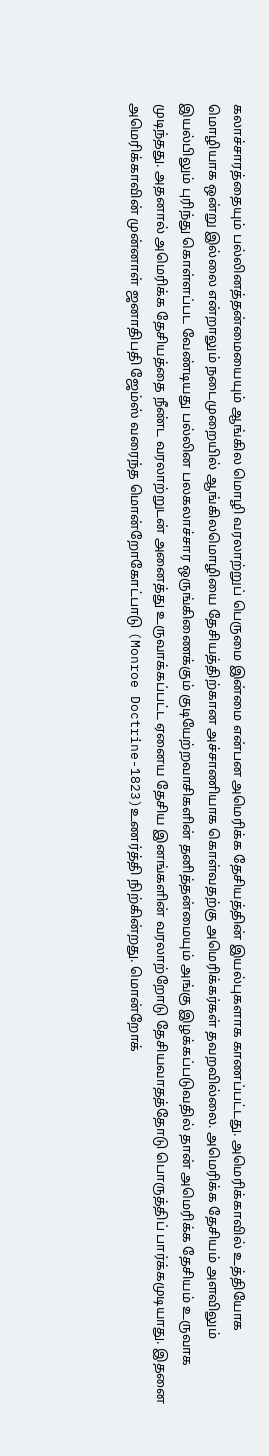கலாச்சாரத்தையும் பல்லினத்தன்மையையும் ஆங்கில மொழி வரலாற்றுப் பெருமை இன்மை என்பன அமெரிக்க தேசியத்தின் இயல்புகளாக காணப்பட்டது. அமெரிக்காவில் உத்தியோக மொழியாக ஒன்று இல்லை என்றாலும் நடைமுறையில் ஆங்கிலமொழியை தேசியத்திற்கான அச்சாணியாக கொள்வதற்கு அமெரிக்கர்கள் தவறவில்லை. அமெரிக்க தேசியம் அளவிலும் இயல்பிலும் புரிந்து கொள்ளப்பட வேண்டியது பல்லின பலகலாச்சார ஒருங்கிணைக்கும் குடியேற்றவாசிகளின் தனித்தன்மையும் அங்கு இழக்கப்படுவதில் தான் அமெரிக்க தேசியம் உருவாக முடிந்தது. அதனால் அமெரிக்க தேசியத்தை நீண்ட வரலாற்றுடன் அனைத்து உருவாக்கப்பட்ட ஏனைய தேசிய இனங்களின் வரலாற்றோடு தேசியவாதத்தோடு பொருத்திப் பார்க்கமுடியாது. இதனை அமெரிக்காவின் முன்னாள் ஜனாதிபதி ஜேம்ஸ் வரைந்த மொன்றோகோட்பாடு (Monroe Doctrine-1823)உணர்த்தி நிற்கின்றது. மொன்றோக்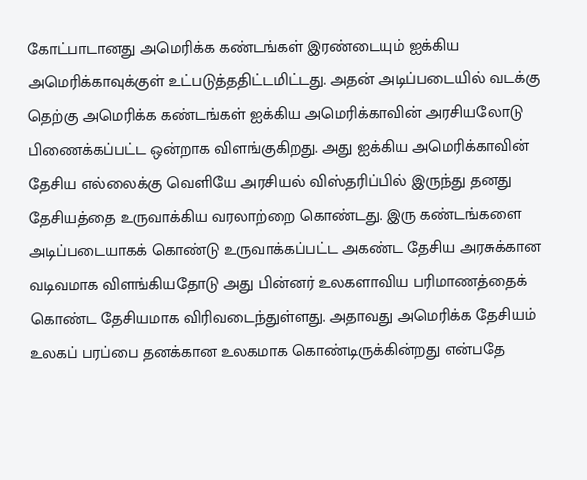கோட்பாடானது அமெரிக்க கண்டங்கள் இரண்டையும் ஐக்கிய அமெரிக்காவுக்குள் உட்படுத்ததிட்டமிட்டது. அதன் அடிப்படையில் வடக்கு தெற்கு அமெரிக்க கண்டங்கள் ஐக்கிய அமெரிக்காவின் அரசியலோடு பிணைக்கப்பட்ட ஒன்றாக விளங்குகிறது. அது ஐக்கிய அமெரிக்காவின் தேசிய எல்லைக்கு வெளியே அரசியல் விஸ்தரிப்பில் இருந்து தனது தேசியத்தை உருவாக்கிய வரலாற்றை கொண்டது. இரு கண்டங்களை அடிப்படையாகக் கொண்டு உருவாக்கப்பட்ட அகண்ட தேசிய அரசுக்கான வடிவமாக விளங்கியதோடு அது பின்னர் உலகளாவிய பரிமாணத்தைக் கொண்ட தேசியமாக விரிவடைந்துள்ளது. அதாவது அமெரிக்க தேசியம் உலகப் பரப்பை தனக்கான உலகமாக கொண்டிருக்கின்றது என்பதே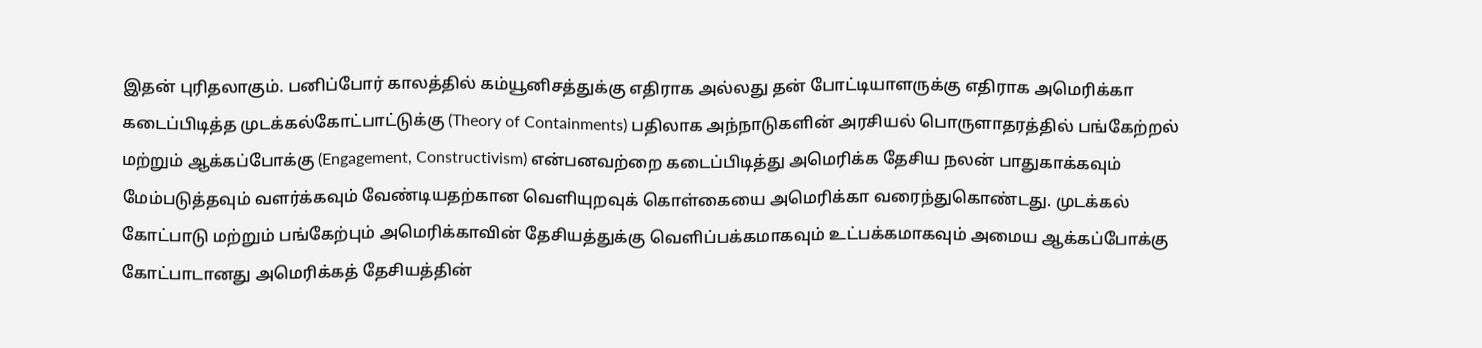இதன் புரிதலாகும். பனிப்போர் காலத்தில் கம்யூனிசத்துக்கு எதிராக அல்லது தன் போட்டியாளருக்கு எதிராக அமெரிக்கா கடைப்பிடித்த முடக்கல்கோட்பாட்டுக்கு (Theory of Containments) பதிலாக அந்நாடுகளின் அரசியல் பொருளாதரத்தில் பங்கேற்றல் மற்றும் ஆக்கப்போக்கு (Engagement, Constructivism) என்பனவற்றை கடைப்பிடித்து அமெரிக்க தேசிய நலன் பாதுகாக்கவும் மேம்படுத்தவும் வளர்க்கவும் வேண்டியதற்கான வெளியுறவுக் கொள்கையை அமெரிக்கா வரைந்துகொண்டது. முடக்கல் கோட்பாடு மற்றும் பங்கேற்பும் அமெரிக்காவின் தேசியத்துக்கு வெளிப்பக்கமாகவும் உட்பக்கமாகவும் அமைய ஆக்கப்போக்கு கோட்பாடானது அமெரிக்கத் தேசியத்தின்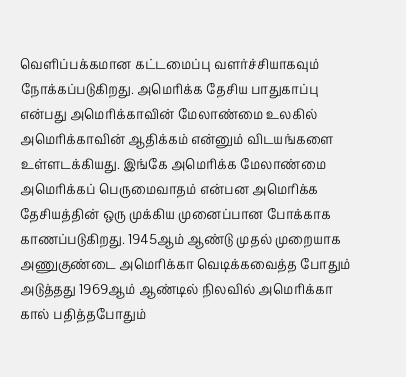வெளிப்பக்கமான கட்டமைப்பு வளர்ச்சியாகவும் நோக்கப்படுகிறது. அமெரிக்க தேசிய பாதுகாப்பு என்பது அமெரிக்காவின் மேலாண்மை உலகில் அமெரிக்காவின் ஆதிக்கம் என்னும் விடயங்களை உள்ளடக்கியது. இங்கே அமெரிக்க மேலாண்மை அமெரிக்கப் பெருமைவாதம் என்பன அமெரிக்க தேசியத்தின் ஒரு முக்கிய முனைப்பான போக்காக காணப்படுகிறது. 1945ஆம் ஆண்டு முதல் முறையாக அணுகுண்டை அமெரிக்கா வெடிக்கவைத்த போதும் அடுத்தது 1969ஆம் ஆண்டில் நிலவில் அமெரிக்கா கால் பதித்தபோதும்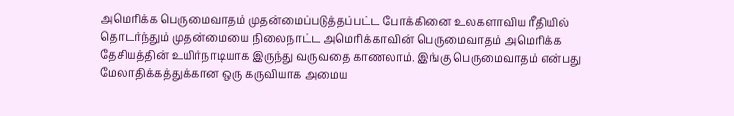அமெரிக்க பெருமைவாதம் முதன்மைப்படுத்தப்பட்ட போக்கினை உலகளாவிய ரீதியில் தொடர்ந்தும் முதன்மையை நிலைநாட்ட அமெரிக்காவின் பெருமைவாதம் அமெரிக்க தேசியத்தின் உயிர்நாடியாக இருந்து வருவதை காணலாம். இங்கு பெருமைவாதம் என்பது மேலாதிக்கத்துக்கான ஒரு கருவியாக அமைய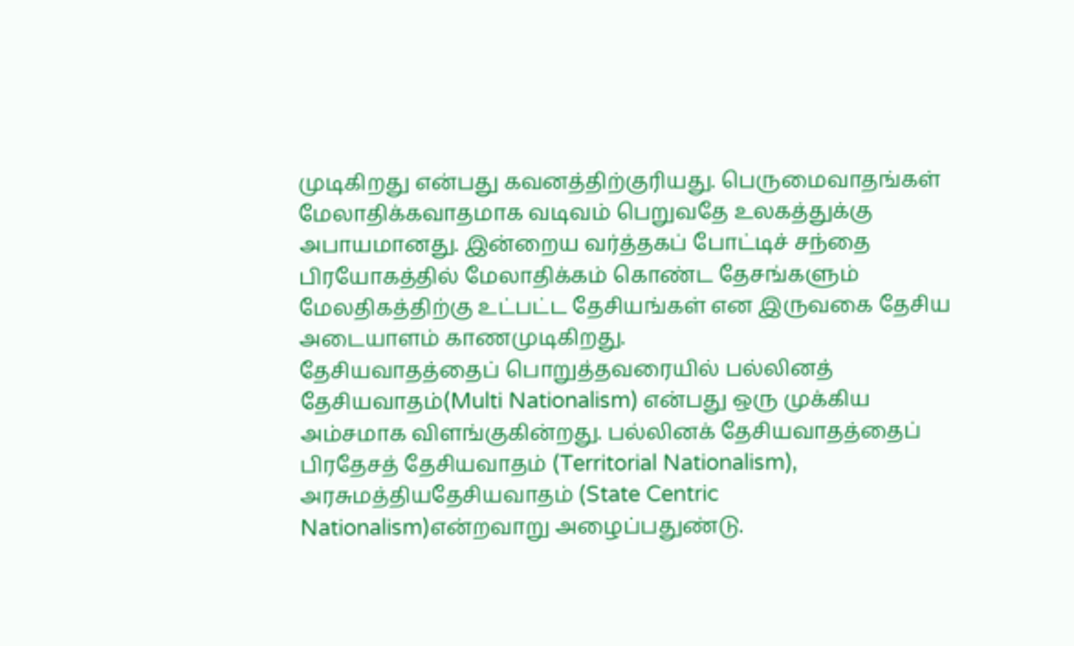முடிகிறது என்பது கவனத்திற்குரியது. பெருமைவாதங்கள் மேலாதிக்கவாதமாக வடிவம் பெறுவதே உலகத்துக்கு அபாயமானது. இன்றைய வர்த்தகப் போட்டிச் சந்தை பிரயோகத்தில் மேலாதிக்கம் கொண்ட தேசங்களும் மேலதிகத்திற்கு உட்பட்ட தேசியங்கள் என இருவகை தேசிய அடையாளம் காணமுடிகிறது.
தேசியவாதத்தைப் பொறுத்தவரையில் பல்லினத் தேசியவாதம்(Multi Nationalism) என்பது ஒரு முக்கிய அம்சமாக விளங்குகின்றது. பல்லினக் தேசியவாதத்தைப் பிரதேசத் தேசியவாதம் (Territorial Nationalism), அரசுமத்தியதேசியவாதம் (State Centric Nationalism)என்றவாறு அழைப்பதுண்டு.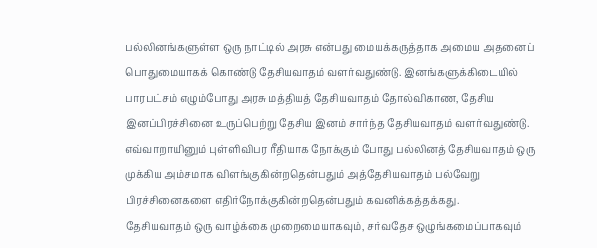பல்லினங்களுள்ள ஒரு நாட்டில் அரசு என்பது மையக்கருத்தாக அமைய அதனைப் பொதுமையாகக் கொண்டு தேசியவாதம் வளர்வதுண்டு. இனங்களுக்கிடையில் பாரபட்சம் எழும்போது அரசு மத்தியத் தேசியவாதம் தோல்விகாண, தேசிய இனப்பிரச்சினை உருப்பெற்று தேசிய இனம் சார்ந்த தேசியவாதம் வளர்வதுண்டு. எவ்வாறாயினும் புள்ளிவிபர ரீதியாக நோக்கும் போது பல்லினத் தேசியவாதம் ஒரு முக்கிய அம்சமாக விளங்குகின்றதென்பதும் அத்தேசியவாதம் பல்வேறு பிரச்சினைகளை எதிர்நோக்குகின்றதென்பதும் கவனிக்கத்தக்கது.
தேசியவாதம் ஒரு வாழ்க்கை முறைமையாகவும், சர்வதேச ஒழுங்கமைப்பாகவும்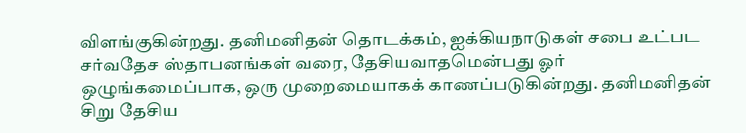விளங்குகின்றது. தனிமனிதன் தொடக்கம், ஐக்கியநாடுகள் சபை உட்பட சர்வதேச ஸ்தாபனங்கள் வரை, தேசியவாதமென்பது ஓர் ஒழுங்கமைப்பாக, ஒரு முறைமையாகக் காணப்படுகின்றது. தனிமனிதன் சிறு தேசிய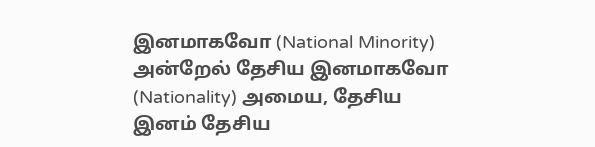இனமாகவோ (National Minority) அன்றேல் தேசிய இனமாகவோ (Nationality) அமைய, தேசிய இனம் தேசிய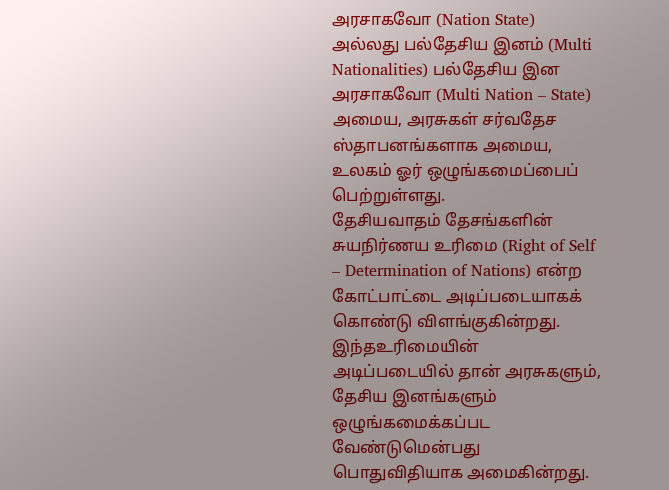அரசாகவோ (Nation State) அல்லது பல்தேசிய இனம் (Multi Nationalities) பல்தேசிய இன அரசாகவோ (Multi Nation – State) அமைய, அரசுகள் சர்வதேச ஸ்தாபனங்களாக அமைய, உலகம் ஓர் ஒழுங்கமைப்பைப் பெற்றுள்ளது.
தேசியவாதம் தேசங்களின் சுயநிர்ணய உரிமை (Right of Self – Determination of Nations) என்ற கோட்பாட்டை அடிப்படையாகக் கொண்டு விளங்குகின்றது. இந்தஉரிமையின் அடிப்படையில் தான் அரசுகளும், தேசிய இனங்களும் ஒழுங்கமைக்கப்பட வேண்டுமென்பது பொதுவிதியாக அமைகின்றது.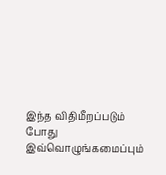இந்த விதிமீறப்படும் போது இவ்வொழுங்கமைப்பும்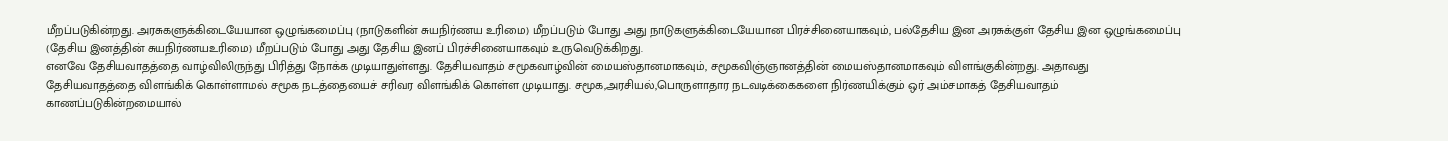மீறப்படுகின்றது. அரசுகளுக்கிடையேயான ஒழுங்கமைப்பு (நாடுகளின் சுயநிர்ணய உரிமை) மீறப்படும் போது அது நாடுகளுக்கிடையேயான பிரச்சினையாகவும், பல்தேசிய இன அரசுக்குள் தேசிய இன ஒழுங்கமைப்பு (தேசிய இனத்தின் சுயநிர்ணயஉரிமை) மீறப்படும் போது அது தேசிய இனப் பிரச்சினையாகவும் உருவெடுக்கிறது.
எனவே தேசியவாதத்தை வாழ்விலிருந்து பிரித்து நோக்க முடியாதுள்ளது. தேசியவாதம் சமூகவாழ்வின் மையஸ்தானமாகவும், சமூகவிஞ்ஞானத்தின் மையஸ்தானமாகவும் விளங்குகின்றது. அதாவது தேசியவாதத்தை விளங்கிக் கொள்ளாமல் சமூக நடத்தையைச் சரிவர விளங்கிக் கொள்ள முடியாது. சமூக,அரசியல்,பொருளாதார நடவடிக்கைகளை நிர்ணயிக்கும் ஒர் அம்சமாகத் தேசியவாதம் காணப்படுகின்றமையால்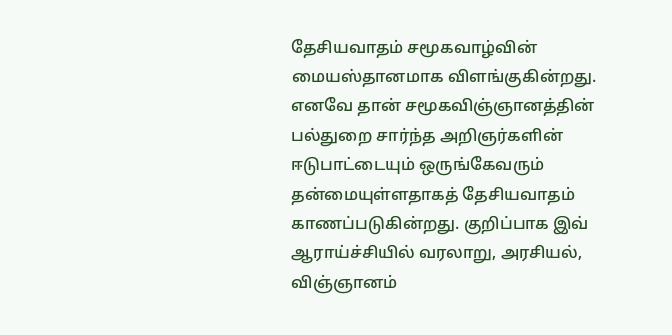தேசியவாதம் சமூகவாழ்வின் மையஸ்தானமாக விளங்குகின்றது. எனவே தான் சமூகவிஞ்ஞானத்தின் பல்துறை சார்ந்த அறிஞர்களின் ஈடுபாட்டையும் ஒருங்கேவரும் தன்மையுள்ளதாகத் தேசியவாதம் காணப்படுகின்றது. குறிப்பாக இவ் ஆராய்ச்சியில் வரலாறு, அரசியல், விஞ்ஞானம்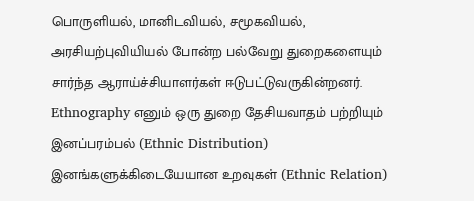பொருளியல், மானிடவியல், சமூகவியல், அரசியற்புவியியல் போன்ற பல்வேறு துறைகளையும் சார்ந்த ஆராய்ச்சியாளர்கள் ஈடுபட்டுவருகின்றனர். Ethnography எனும் ஒரு துறை தேசியவாதம் பற்றியும் இனப்பரம்பல் (Ethnic Distribution) இனங்களுக்கிடையேயான உறவுகள் (Ethnic Relation)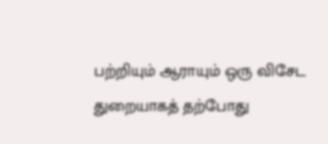பற்றியும் ஆராயும் ஒரு விசேட துறையாகத் தற்போது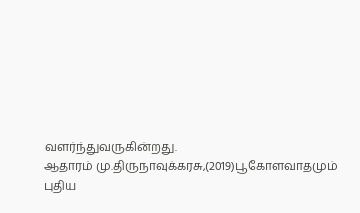வளர்ந்துவருகின்றது.
ஆதாரம் மு.திருநாவுக்கரசு,(2019)பூகோளவாதமும் புதிய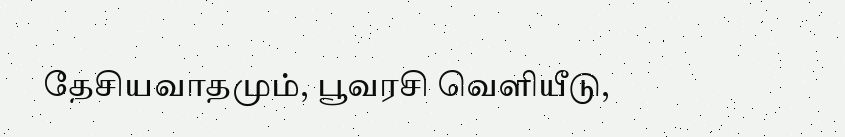தேசியவாதமும், பூவரசி வெளியீடு,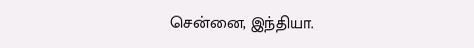சென்னை, இந்தியா.